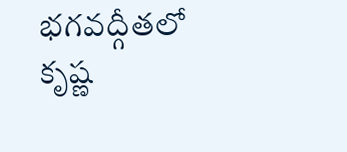భగవద్గీతలో కృష్ణ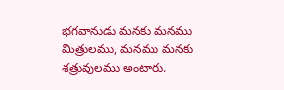భగవానుడు మనకు మనము మిత్రులము, మనము మనకు శత్రువులము అంటారు.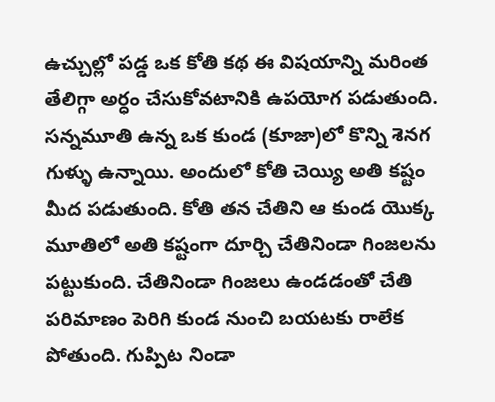ఉచ్చుల్లో పడ్డ ఒక కోతి కథ ఈ విషయాన్ని మరింత తేలిగ్గా అర్ధం చేసుకోవటానికి ఉపయోగ పడుతుంది. సన్నమూతి ఉన్న ఒక కుండ (కూజా)లో కొన్ని శెనగ గుళ్ళు ఉన్నాయి. అందులో కోతి చెయ్యి అతి కష్టం మీద పడుతుంది. కోతి తన చేతిని ఆ కుండ యొక్క మూతిలో అతి కష్టంగా దూర్చి చేతినిండా గింజలను పట్టుకుంది. చేతినిండా గింజలు ఉండడంతో చేతి పరిమాణం పెరిగి కుండ నుంచి బయటకు రాలేక పోతుంది. గుప్పిట నిండా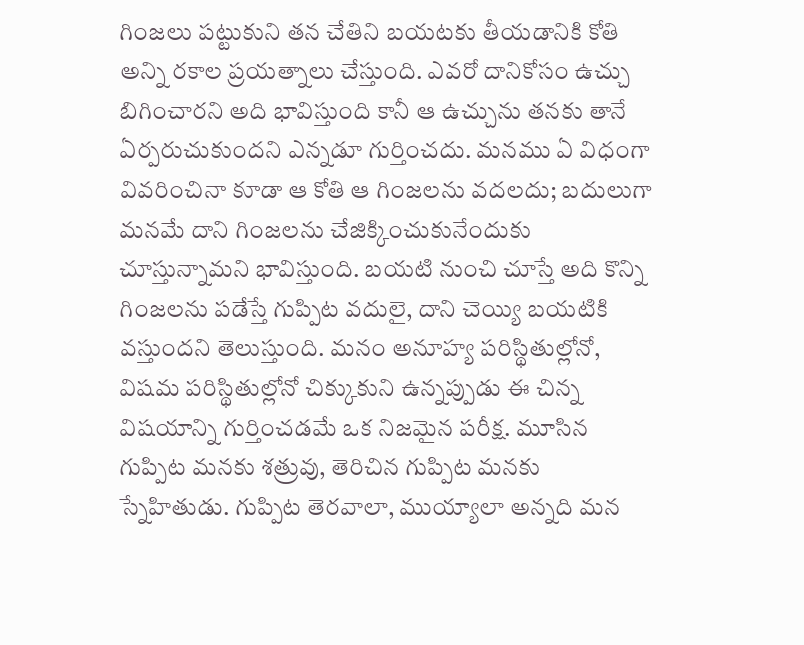గింజలు పట్టుకుని తన చేతిని బయటకు తీయడానికి కోతి అన్ని రకాల ప్రయత్నాలు చేస్తుంది. ఎవరో దానికోసం ఉచ్చు బిగించారని అది భావిస్తుంది కానీ ఆ ఉచ్చును తనకు తానే ఏర్పరుచుకుందని ఎన్నడూ గుర్తించదు. మనము ఏ విధంగా వివరించినా కూడా ఆ కోతి ఆ గింజలను వదలదు; బదులుగా మనమే దాని గింజలను చేజిక్కించుకునేందుకు చూస్తున్నామని భావిస్తుంది. బయటి నుంచి చూస్తే అది కొన్ని గింజలను పడేస్తే గుప్పిట వదులై, దాని చెయ్యి బయటికి వస్తుందని తెలుస్తుంది. మనం అనూహ్య పరిస్థితుల్లోనో, విషమ పరిస్థితుల్లోనో చిక్కుకుని ఉన్నప్పుడు ఈ చిన్న విషయాన్ని గుర్తించడమే ఒక నిజమైన పరీక్ష. మూసిన గుప్పిట మనకు శత్రువు, తెరిచిన గుప్పిట మనకు స్నేహితుడు. గుప్పిట తెరవాలా, ముయ్యాలా అన్నది మన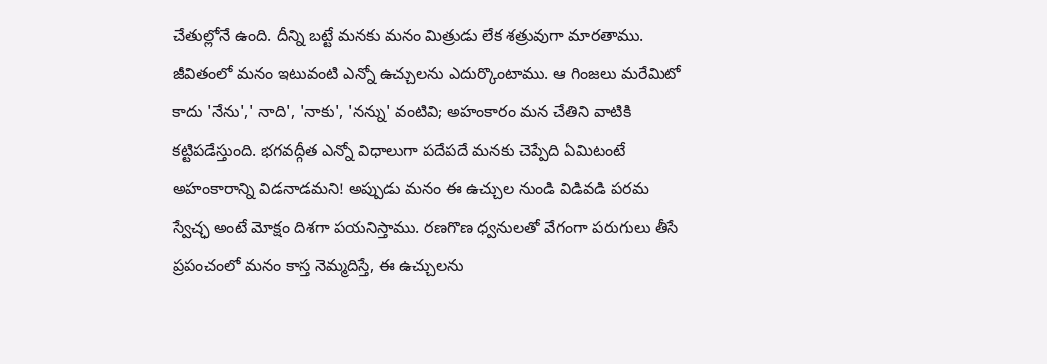చేతుల్లోనే ఉంది. దీన్ని బట్టే మనకు మనం మిత్రుడు లేక శత్రువుగా మారతాము. జీవితంలో మనం ఇటువంటి ఎన్నో ఉచ్చులను ఎదుర్కొంటాము. ఆ గింజలు మరేమిటో కాదు 'నేను',' నాది', 'నాకు', 'నన్ను' వంటివి; అహంకారం మన చేతిని వాటికి కట్టిపడేస్తుంది. భగవద్గీత ఎన్నో విధాలుగా పదేపదే మనకు చెప్పేది ఏమిటంటే అహంకారాన్ని విడనాడమని! అప్పుడు మనం ఈ ఉచ్చుల నుండి విడివడి పరమ స్వేచ్ఛ అంటే మోక్షం దిశగా పయనిస్తాము. రణగొణ ధ్వనులతో వేగంగా పరుగులు తీసే ప్రపంచంలో మనం కాస్త నెమ్మదిస్తే, ఈ ఉచ్చులను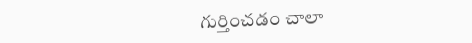గుర్తించడం చాలా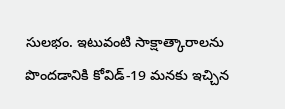సులభం. ఇటువంటి సాక్షాత్కారాలను పొందడానికి కోవిడ్-19 మనకు ఇచ్చిన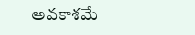అవకాశమే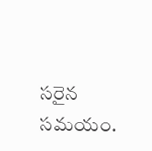సరైన సమయం.